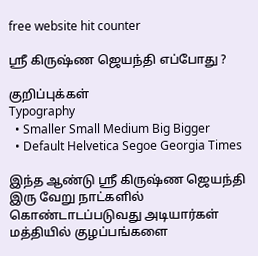free website hit counter

ஶ்ரீ கிருஷ்ண ஜெயந்தி எப்போது ?

குறிப்புக்கள்
Typography
  • Smaller Small Medium Big Bigger
  • Default Helvetica Segoe Georgia Times

இந்த ஆண்டு ஶ்ரீ கிருஷ்ண ஜெயந்தி இரு வேறு நாட்களில் கொண்டாடப்படுவது அடியார்கள் மத்தியில் குழப்பங்களை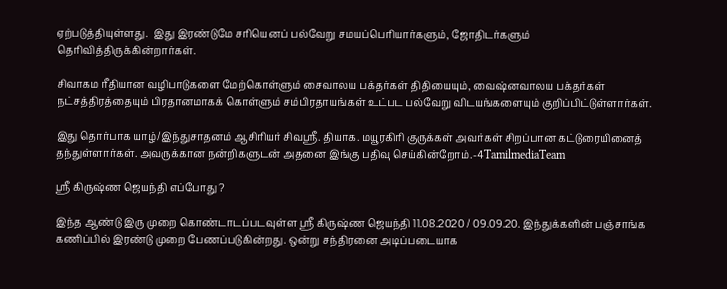ஏற்படுத்தியுள்ளது.  இது இரண்டுமே சரியெனப் பல்வேறு சமயப்பெரியார்களும், ஜோதிடர்களும் தெரிவித்திருக்கின்றார்கள்.

சிவாகம ரீதியான வழிபாடுகளை மேற்கொள்ளும் சைவாலய பக்தர்கள் திதியையும், வைஷ்னவாலய பக்தர்கள் நட்சத்திரத்தையும் பிரதானமாகக் கொள்ளும் சம்பிரதாயங்கள் உட்பட பல்வேறு விடயங்களையும் குறிப்பிட்டுள்ளார்கள்.

இது தொர்பாக யாழ்/இந்துசாதனம் ஆசிரியர் சிவஶ்ரீ. தியாக. மயூரகிரி குருக்கள் அவர்கள் சிறப்பான கட்டுரையினைத் தந்துள்ளார்கள். அவருக்கான நன்றிகளுடன் அதனை இங்கு பதிவு செய்கின்றோம்.-4TamilmediaTeam

ஶ்ரீ கிருஷ்ண ஜெயந்தி எப்போது ?

இந்த ஆண்டு இரு முறை கொண்டாடப்படவுள்ள ஸ்ரீ கிருஷ்ண ஜெயந்தி 11.08.2020 / 09.09.20. இந்துக்களின் பஞ்சாங்க கணிப்பில் இரண்டு முறை பேணப்படுகின்றது. ஒன்று சந்திரனை அடிப்படையாக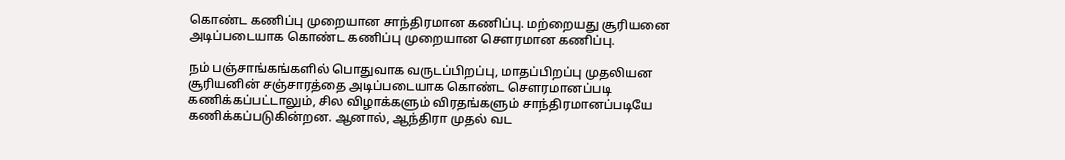கொண்ட கணிப்பு முறையான சாந்திரமான கணிப்பு. மற்றையது சூரியனை அடிப்படையாக கொண்ட கணிப்பு முறையான சௌரமான கணிப்பு.

நம் பஞ்சாங்கங்களில் பொதுவாக வருடப்பிறப்பு, மாதப்பிறப்பு முதலியன சூரியனின் சஞ்சாரத்தை அடிப்படையாக கொண்ட சௌரமானப்படி கணிக்கப்பட்டாலும், சில விழாக்களும் விரதங்களும் சாந்திரமானப்படியே கணிக்கப்படுகின்றன. ஆனால், ஆந்திரா முதல் வட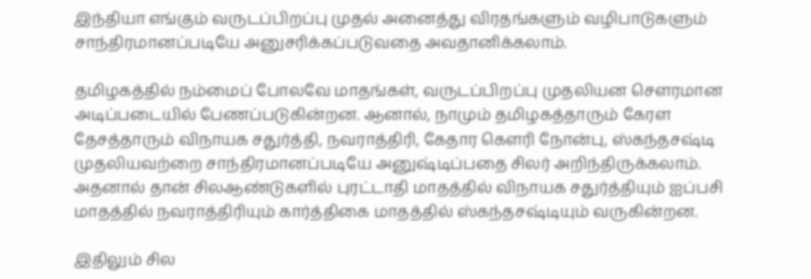இந்தியா எங்கும் வருடப்பிறப்பு முதல் அனைத்து விரதங்களும் வழிபாடுகளும் சாந்திரமானப்படியே அனுசரிக்கப்படுவதை அவதானிக்கலாம்.

தமிழகத்தில் நம்மைப் போலவே மாதங்கள், வருடப்பிறப்பு முதலியன சௌரமான அடிப்படையில் பேணப்படுகின்றன. ஆனால், நாமும் தமிழகத்தாரும் கேரள தேசத்தாரும் விநாயக சதுர்த்தி, நவராத்திரி, கேதார கௌரி நோன்பு, ஸ்கந்தசஷ்டி முதலியவற்றை சாந்திரமானப்படியே அனுஷ்டிப்பதை சிலர் அறிந்திருக்கலாம். அதனால் தான் சிலஆண்டுகளில் புரட்டாதி மாதத்தில் விநாயக சதுர்த்தியும் ஐப்பசி மாதத்தில் நவராத்திரியும் கார்த்திகை மாதத்தில் ஸ்கந்தசஷ்டியும் வருகின்றன.

இதிலும் சில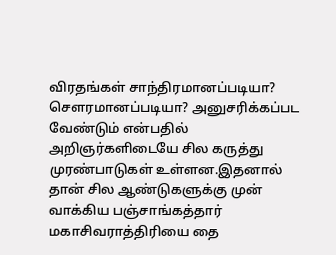விரதங்கள் சாந்திரமானப்படியா? சௌரமானப்படியா? அனுசரிக்கப்பட வேண்டும் என்பதில் அறிஞர்களிடையே சில கருத்து முரண்பாடுகள் உள்ளன.இதனால் தான் சில ஆண்டுகளுக்கு முன் வாக்கிய பஞ்சாங்கத்தார் மகாசிவராத்திரியை தை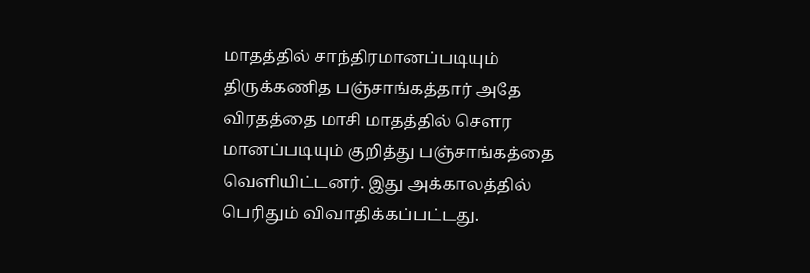மாதத்தில் சாந்திரமானப்படியும் திருக்கணித பஞ்சாங்கத்தார் அதே விரதத்தை மாசி மாதத்தில் சௌர மானப்படியும் குறித்து பஞ்சாங்கத்தை வெளியிட்டனர். இது அக்காலத்தில் பெரிதும் விவாதிக்கப்பட்டது.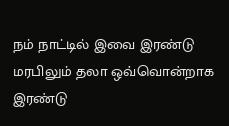நம் நாட்டில் இவை இரண்டு மரபிலும் தலா ஒவ்வொன்றாக இரண்டு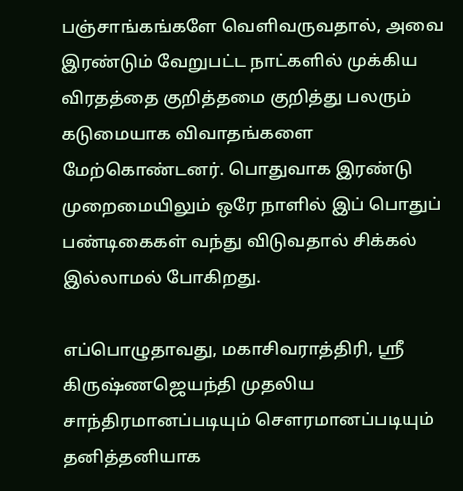பஞ்சாங்கங்களே வெளிவருவதால், அவை இரண்டும் வேறுபட்ட நாட்களில் முக்கிய விரதத்தை குறித்தமை குறித்து பலரும் கடுமையாக விவாதங்களை மேற்கொண்டனர். பொதுவாக இரண்டு முறைமையிலும் ஒரே நாளில் இப் பொதுப் பண்டிகைகள் வந்து விடுவதால் சிக்கல் இல்லாமல் போகிறது.

எப்பொழுதாவது, மகாசிவராத்திரி, ஸ்ரீ கிருஷ்ணஜெயந்தி முதலிய சாந்திரமானப்படியும் சௌரமானப்படியும் தனித்தனியாக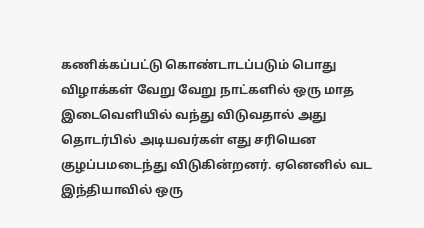கணிக்கப்பட்டு கொண்டாடப்படும் பொது விழாக்கள் வேறு வேறு நாட்களில் ஒரு மாத இடைவெளியில் வந்து விடுவதால் அது தொடர்பில் அடியவர்கள் எது சரியென குழப்பமடைந்து விடுகின்றனர். ஏனெனில் வட இந்தியாவில் ஒரு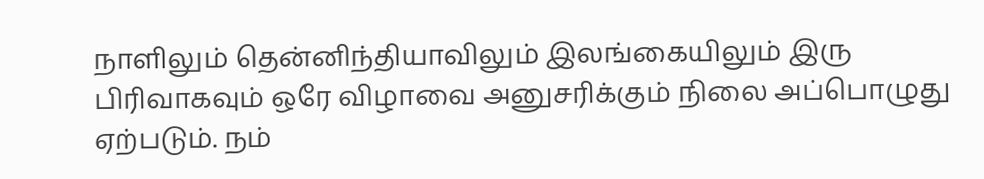நாளிலும் தென்னிந்தியாவிலும் இலங்கையிலும் இரு பிரிவாகவும் ஒரே விழாவை அனுசரிக்கும் நிலை அப்பொழுது ஏற்படும். நம்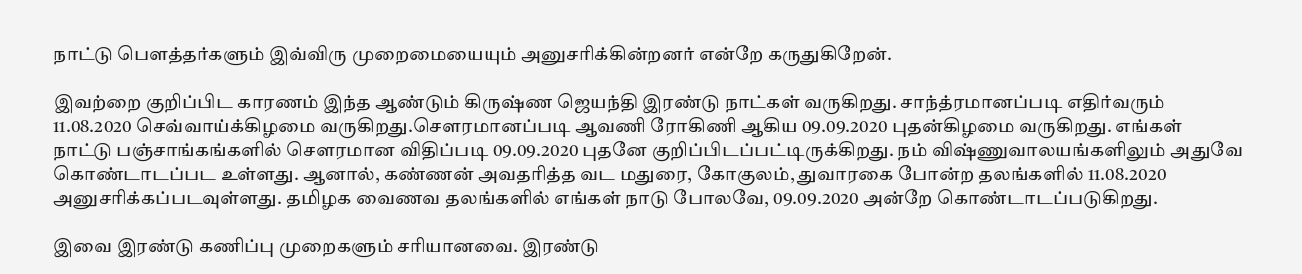நாட்டு பௌத்தர்களும் இவ்விரு முறைமையையும் அனுசரிக்கின்றனர் என்றே கருதுகிறேன்.

இவற்றை குறிப்பிட காரணம் இந்த ஆண்டும் கிருஷ்ண ஜெயந்தி இரண்டு நாட்கள் வருகிறது. சாந்த்ரமானப்படி எதிர்வரும் 11.08.2020 செவ்வாய்க்கிழமை வருகிறது.சௌரமானப்படி ஆவணி ரோகிணி ஆகிய 09.09.2020 புதன்கிழமை வருகிறது. எங்கள் நாட்டு பஞ்சாங்கங்களில் சௌரமான விதிப்படி 09.09.2020 புதனே குறிப்பிடப்பட்டிருக்கிறது. நம் விஷ்ணுவாலயங்களிலும் அதுவே கொண்டாடப்பட உள்ளது. ஆனால், கண்ணன் அவதரித்த வட மதுரை, கோகுலம், துவாரகை போன்ற தலங்களில் 11.08.2020 அனுசரிக்கப்படவுள்ளது. தமிழக வைணவ தலங்களில் எங்கள் நாடு போலவே, 09.09.2020 அன்றே கொண்டாடப்படுகிறது.

இவை இரண்டு கணிப்பு முறைகளும் சரியானவை. இரண்டு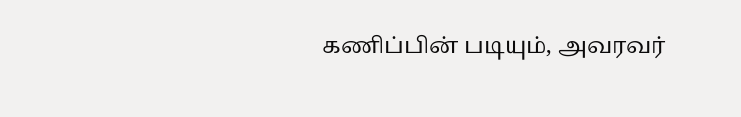கணிப்பின் படியும், அவரவர்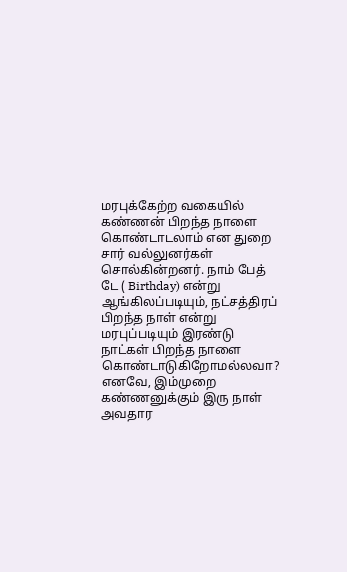மரபுக்கேற்ற வகையில் கண்ணன் பிறந்த நாளை கொண்டாடலாம் என துறை சார் வல்லுனர்கள் சொல்கின்றனர். நாம் பேத் டே ( Birthday) என்று ஆங்கிலப்படியும், நட்சத்திரப் பிறந்த நாள் என்று மரபுப்படியும் இரண்டு நாட்கள் பிறந்த நாளை கொண்டாடுகிறோமல்லவா? எனவே, இம்முறை கண்ணனுக்கும் இரு நாள் அவதார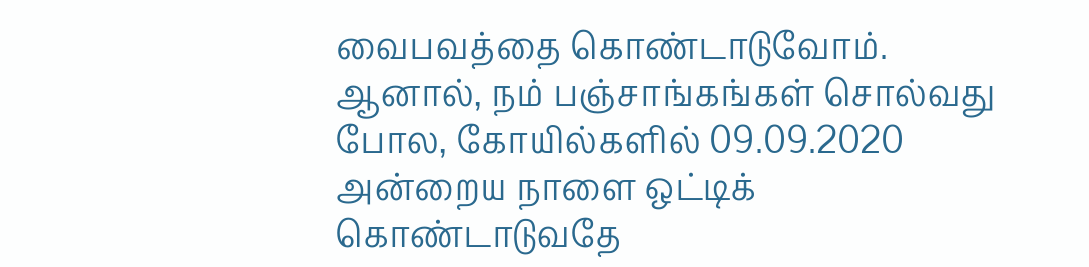வைபவத்தை கொண்டாடுவோம். ஆனால், நம் பஞ்சாங்கங்கள் சொல்வது போல, கோயில்களில் 09.09.2020 அன்றைய நாளை ஒட்டிக் கொண்டாடுவதே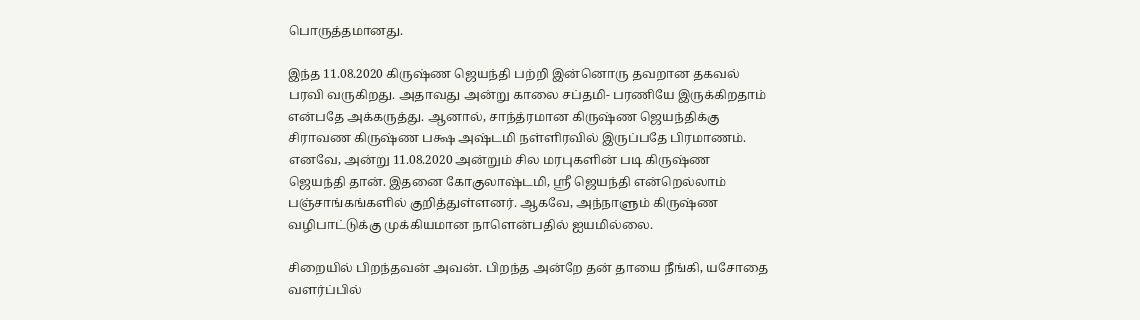பொருத்தமானது.

இந்த 11.08.2020 கிருஷ்ண ஜெயந்தி பற்றி இன்னொரு தவறான தகவல் பரவி வருகிறது. அதாவது அன்று காலை சப்தமி- பரணியே இருக்கிறதாம் என்பதே அக்கருத்து. ஆனால், சாந்த்ரமான கிருஷ்ண ஜெயந்திக்கு சிராவண கிருஷ்ண பக்ஷ அஷ்டமி நள்ளிரவில் இருப்பதே பிரமாணம். எனவே, அன்று 11.08.2020 அன்றும் சில மரபுகளின் படி கிருஷ்ண ஜெயந்தி தான். இதனை கோகுலாஷ்டமி, ஸ்ரீ ஜெயந்தி என்றெல்லாம் பஞ்சாங்கங்களில் குறித்துள்ளனர். ஆகவே, அந்நாளும் கிருஷ்ண வழிபாட்டுக்கு முக்கியமான நாளென்பதில் ஐயமில்லை.

சிறையில் பிறந்தவன் அவன். பிறந்த அன்றே தன் தாயை நீங்கி, யசோதை வளர்ப்பில்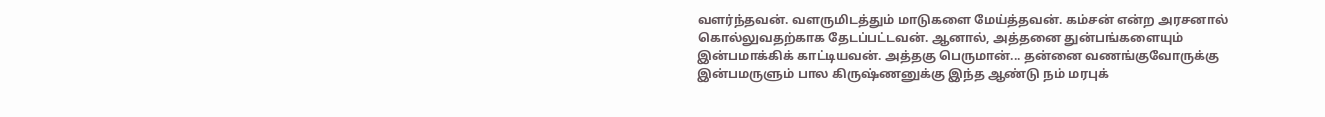வளர்ந்தவன். வளருமிடத்தும் மாடுகளை மேய்த்தவன். கம்சன் என்ற அரசனால் கொல்லுவதற்காக தேடப்பட்டவன். ஆனால், அத்தனை துன்பங்களையும் இன்பமாக்கிக் காட்டியவன். அத்தகு பெருமான்... தன்னை வணங்குவோருக்கு இன்பமருளும் பால கிருஷ்ணனுக்கு இந்த ஆண்டு நம் மரபுக்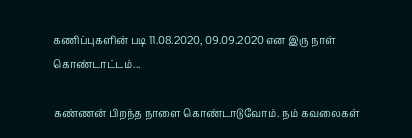கணிப்புகளின் படி 11.08.2020, 09.09.2020 என இரு நாள் கொண்டாட்டம்...

கண்ணன் பிறந்த நாளை கொண்டாடுவோம். நம் கவலைகள்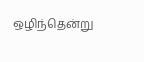ஒழிந்தென்று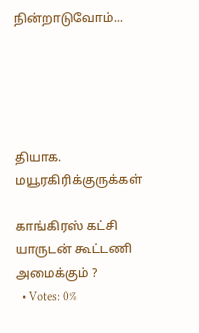நின்றாடுவோம்...





தியாக. மயூரகிரிக்குருக்கள்

காங்கிரஸ் கட்சி யாருடன் கூட்டணி அமைக்கும் ?
  • Votes: 0%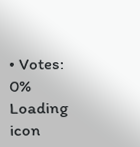• Votes: 0%
Loading icon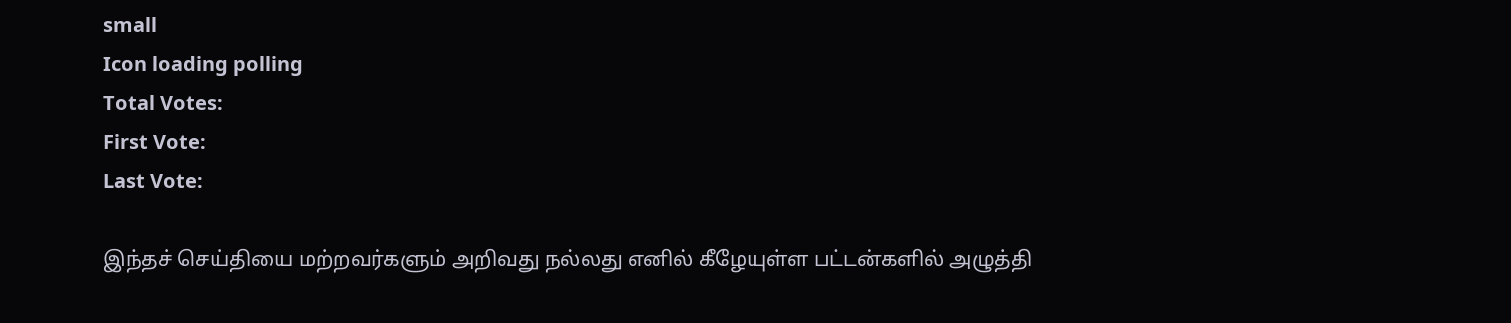small
Icon loading polling
Total Votes:
First Vote:
Last Vote:

இந்தச் செய்தியை மற்றவர்களும் அறிவது நல்லது எனில் கீழேயுள்ள பட்டன்களில் அழுத்தி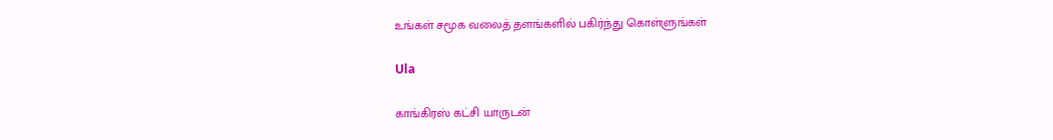உங்கள் சமூக வலைத் தளங்களில் பகிர்ந்து கொள்ளுங்கள்

Ula

காங்கிரஸ் கட்சி யாருடன்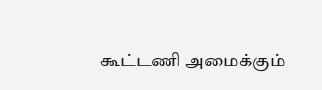கூட்டணி அமைக்கும்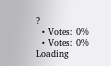?
  • Votes: 0%
  • Votes: 0%
Loading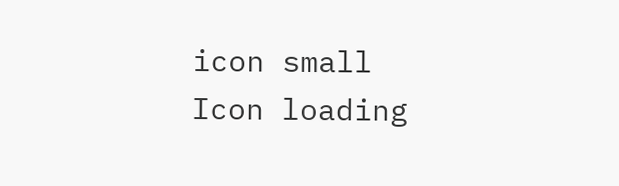icon small
Icon loading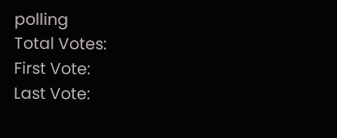polling
Total Votes:
First Vote:
Last Vote: